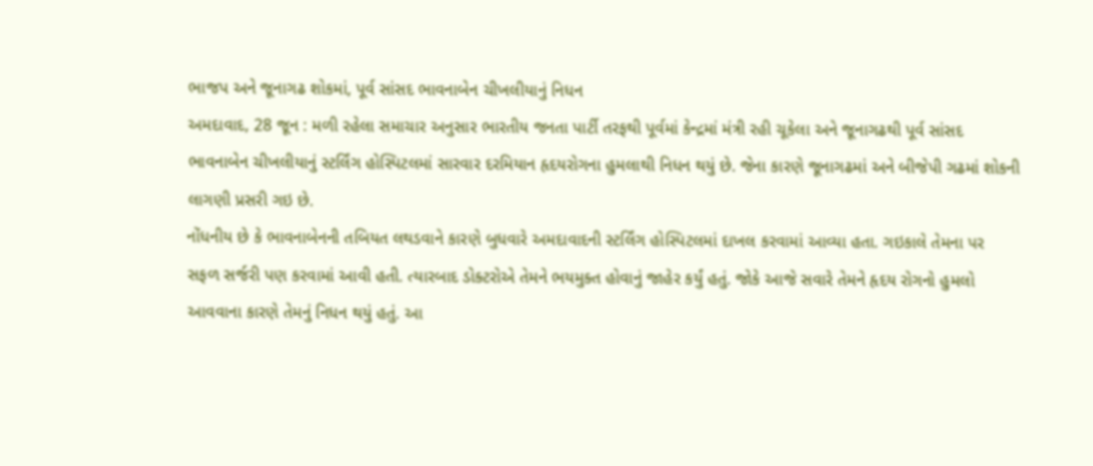ભાજપ અને જૂનાગઢ શોકમાં, પૂર્વ સાંસદ ભાવનાબેન ચીખલીયાનું નિધન
અમદાવાદ, 28 જૂન : મળી રહેલા સમાચાર અનુસાર ભારતીય જનતા પાર્ટી તરફથી પૂર્વમાં કેન્દ્રમાં મંત્રી રહી ચૂકેલા અને જૂનાગઢથી પૂર્વ સાંસદ ભાવનાબેન ચીખલીયાનું સ્ટર્લિંગ હોસ્પિટલમાં સારવાર દરમિયાન હૃદયરોગના હુમલાથી નિધન થયું છે. જેના કારણે જૂનાગઢમાં અને બીજેપી ગઢમાં શોકની લાગણી પ્રસરી ગઇ છે.
નોંધનીય છે કે ભાવનાબેનની તબિયત લથડવાને કારણે બુધવારે અમદાવાદની સ્ટર્લિંગ હોસ્પિટલમાં દાખલ કરવામાં આવ્યા હતા. ગઇકાલે તેમના પર સફળ સર્જરી પણ કરવામાં આવી હતી. ત્યારબાદ ડોક્ટરોએ તેમને ભયમુક્ત હોવાનું જાહેર કર્યું હતું. જોકે આજે સવારે તેમને હૃદય રોગનો હુમલો આવવાના કારણે તેમનું નિધન થયું હતું. આ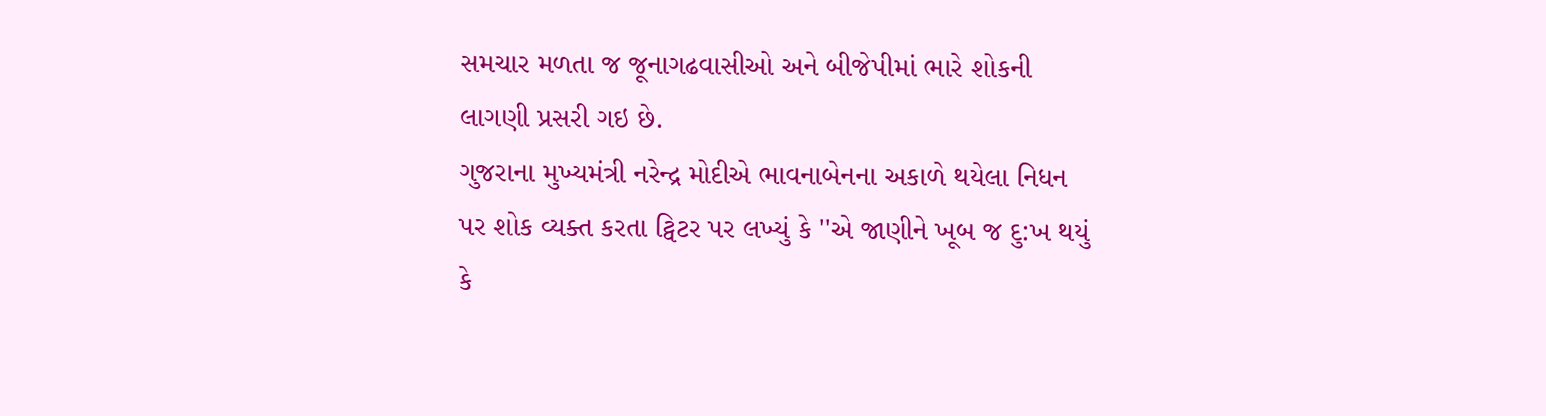સમચાર મળતા જ જૂનાગઢવાસીઓ અને બીજેપીમાં ભારે શોકની લાગણી પ્રસરી ગઇ છે.
ગુજરાના મુખ્યમંત્રી નરેન્દ્ર મોદીએ ભાવનાબેનના અકાળે થયેલા નિધન પર શોક વ્યક્ત કરતા ટ્વિટર પર લખ્યું કે ''એ જાણીને ખૂબ જ દુ:ખ થયું કે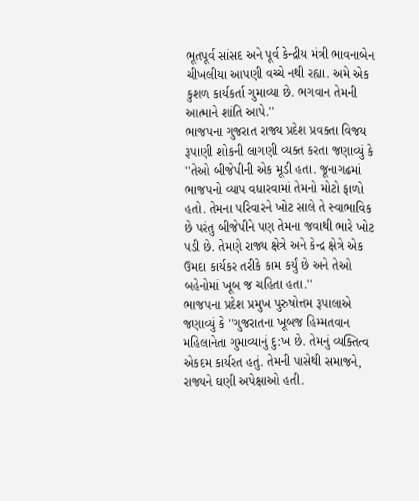ભૂતપૂર્વ સાંસદ અને પૂર્વ કેન્દ્રીય મંત્રી ભાવનાબેન ચીખલીયા આપણી વચ્ચે નથી રહ્યા. અમે એક કુશળ કાર્યકર્તા ગુમાવ્યા છે. ભગવાન તેમની આત્માને શાંતિ આપે.''
ભાજપના ગુજરાત રાજ્ય પ્રદેશ પ્રવક્તા વિજય રૂપાણી શોકની લાગણી વ્યક્ત કરતા જણાવ્યું કે ''તેઓ બીજેપીની એક મૂડી હતા. જૂનાગઢમાં ભાજપનો વ્યાપ વધારવામાં તેમનો મોટો ફાળો હતો. તેમના પરિવારને ખોટ સાલે તે સ્વાભાવિક છે પરંતુ બીજેપીને પણ તેમના જવાથી ભારે ખોટ પડી છે. તેમણે રાજ્ય ક્ષેત્રે અને કેન્દ્ર ક્ષેત્રે એક ઉમદા કાર્યકર તરીકે કામ કર્યું છે અને તેઓ બહેનોમાં ખૂબ જ ચહિતા હતા.''
ભાજપના પ્રદેશ પ્રમુખ પુરુષોત્તમ રૂપાલાએ જણાવ્યું કે ''ગુજરાતના ખૂબજ હિમ્મતવાન મહિલાનેતા ગુમાવ્યાનું દુ:ખ છે. તેમનું વ્યક્તિત્વ એકદમ કાર્યરત હતું. તેમની પાસેથી સમાજને, રાજ્યને ઘણી અપેક્ષાઓ હતી.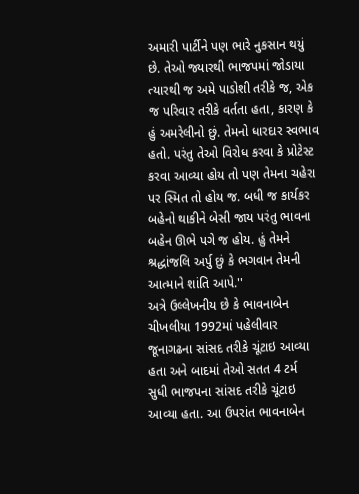અમારી પાર્ટીને પણ ભારે નુકસાન થયું છે. તેઓ જ્યારથી ભાજપમાં જોડાયા ત્યારથી જ અમે પાડોશી તરીકે જ, એક જ પરિવાર તરીકે વર્તતા હતા, કારણ કે હું અમરેલીનો છું. તેમનો ધારદાર સ્વભાવ હતો. પરંતુ તેઓ વિરોધ કરવા કે પ્રોટેસ્ટ કરવા આવ્યા હોય તો પણ તેમના ચહેરા પર સ્મિત તો હોય જ. બધી જ કાર્યકર બહેનો થાકીને બેસી જાય પરંતુ ભાવના બહેન ઊભે પગે જ હોય. હું તેમને શ્રદ્ધાંજલિ અર્પુ છું કે ભગવાન તેમની આત્માને શાંતિ આપે.''
અત્રે ઉલ્લેખનીય છે કે ભાવનાબેન ચીખલીયા 1992માં પહેલીવાર જૂનાગઢના સાંસદ તરીકે ચૂંટાઇ આવ્યા હતા અને બાદમાં તેઓ સતત 4 ટર્મ સુધી ભાજપના સાંસદ તરીકે ચૂંટાઇ આવ્યા હતા. આ ઉપરાંત ભાવનાબેન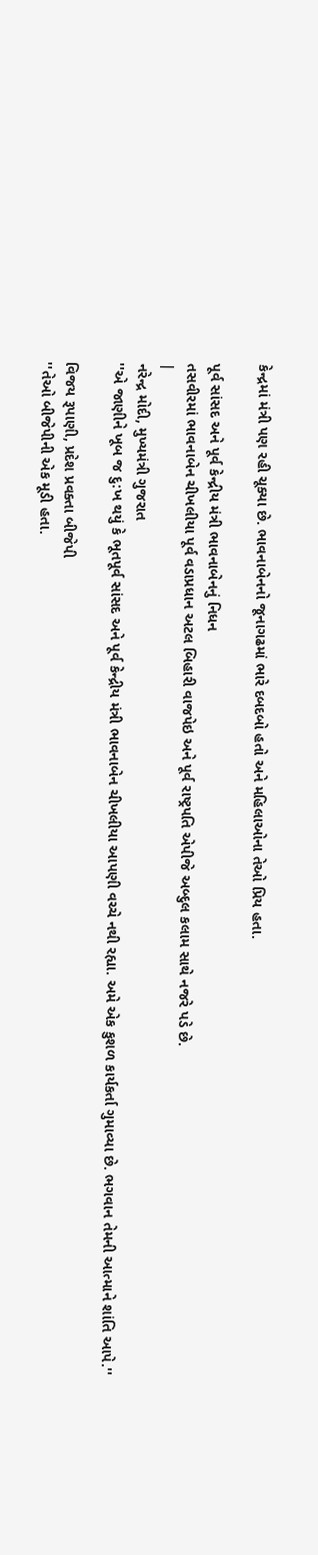કેન્દ્રમાં મંત્રી પણ રહી ચૂક્યા છે. ભાવનાબેનનો જૂનાગઢમાં ભારે દબદબો હતો અને મહિલાઓના તેઓ પ્રિય હતા.

પૂર્વ સાંસદ અને પૂર્વ કેન્દ્રીય મંત્રી ભાવનાબેનનું નિધન
તસવીરમાં ભાવનાબેન ચીખલીયા પૂર્વ વડાપ્રધાન અટલ બિહારી વાજપેઇ અને પૂર્વ રાષ્ટ્રપતિ એપીજે અબ્દુલ કલામ સાથે નજરે પડે છે.
|
નરેન્દ્ર મોદી, મુખ્યમંત્રી ગુજરાત
''એ જાણીને ખૂબ જ દુ:ખ થયું કે ભૂતપૂર્વ સાંસદ અને પૂર્વ કેન્દ્રીય મંત્રી ભાવનાબેન ચીખલીયા આપણી વચ્ચે નથી રહ્યા. અમે એક કુશળ કાર્યકર્તા ગુમાવ્યા છે. ભગવાન તેમની આત્માને શાંતિ આપે.''

વિજય રૂપાણી, પ્રદેશ પ્રવક્તા બીજેપી
''તેઓ બીજેપીની એક મૂડી હતા.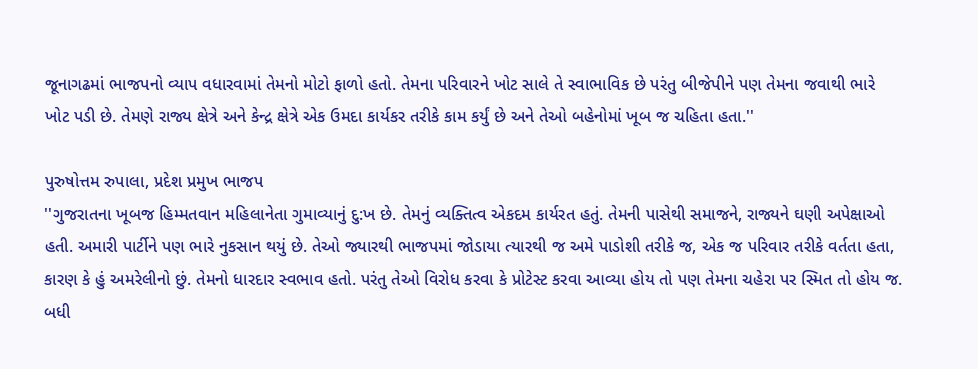જૂનાગઢમાં ભાજપનો વ્યાપ વધારવામાં તેમનો મોટો ફાળો હતો. તેમના પરિવારને ખોટ સાલે તે સ્વાભાવિક છે પરંતુ બીજેપીને પણ તેમના જવાથી ભારે ખોટ પડી છે. તેમણે રાજ્ય ક્ષેત્રે અને કેન્દ્ર ક્ષેત્રે એક ઉમદા કાર્યકર તરીકે કામ કર્યું છે અને તેઓ બહેનોમાં ખૂબ જ ચહિતા હતા.''

પુરુષોત્તમ રુપાલા, પ્રદેશ પ્રમુખ ભાજપ
''ગુજરાતના ખૂબજ હિમ્મતવાન મહિલાનેતા ગુમાવ્યાનું દુ:ખ છે. તેમનું વ્યક્તિત્વ એકદમ કાર્યરત હતું. તેમની પાસેથી સમાજને, રાજ્યને ઘણી અપેક્ષાઓ હતી. અમારી પાર્ટીને પણ ભારે નુકસાન થયું છે. તેઓ જ્યારથી ભાજપમાં જોડાયા ત્યારથી જ અમે પાડોશી તરીકે જ, એક જ પરિવાર તરીકે વર્તતા હતા, કારણ કે હું અમરેલીનો છું. તેમનો ધારદાર સ્વભાવ હતો. પરંતુ તેઓ વિરોધ કરવા કે પ્રોટેસ્ટ કરવા આવ્યા હોય તો પણ તેમના ચહેરા પર સ્મિત તો હોય જ. બધી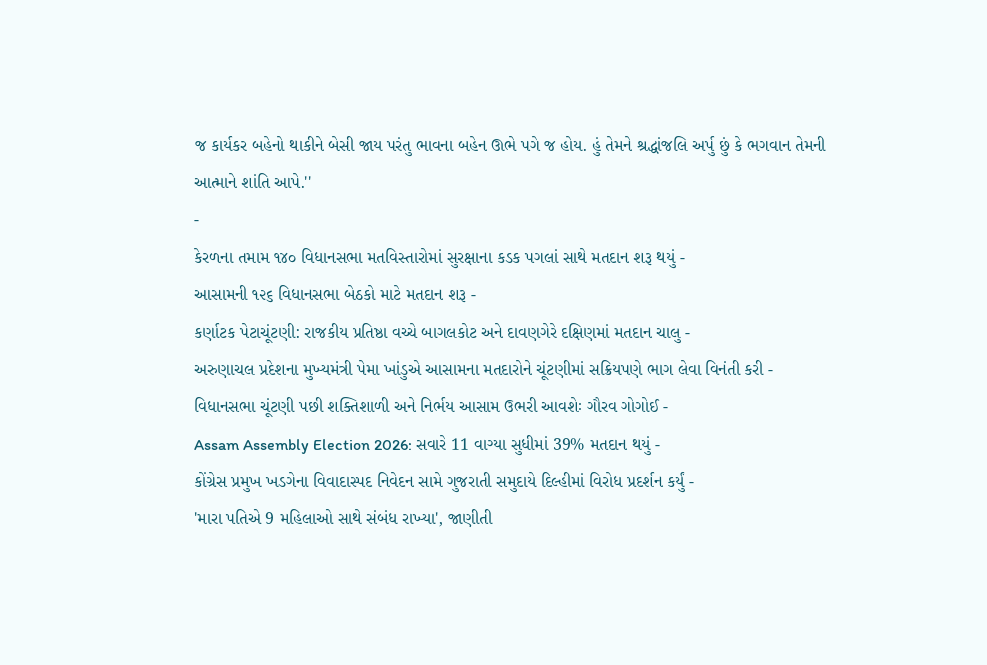જ કાર્યકર બહેનો થાકીને બેસી જાય પરંતુ ભાવના બહેન ઊભે પગે જ હોય. હું તેમને શ્રદ્ધાંજલિ અર્પુ છું કે ભગવાન તેમની આત્માને શાંતિ આપે.''
-
કેરળના તમામ ૧૪૦ વિધાનસભા મતવિસ્તારોમાં સુરક્ષાના કડક પગલાં સાથે મતદાન શરૂ થયું -
આસામની ૧૨૬ વિધાનસભા બેઠકો માટે મતદાન શરૂ -
કર્ણાટક પેટાચૂંટણી: રાજકીય પ્રતિષ્ઠા વચ્ચે બાગલકોટ અને દાવણગેરે દક્ષિણમાં મતદાન ચાલુ -
અરુણાચલ પ્રદેશના મુખ્યમંત્રી પેમા ખાંડુએ આસામના મતદારોને ચૂંટણીમાં સક્રિયપણે ભાગ લેવા વિનંતી કરી -
વિધાનસભા ચૂંટણી પછી શક્તિશાળી અને નિર્ભય આસામ ઉભરી આવશેઃ ગૌરવ ગોગોઈ -
Assam Assembly Election 2026: સવારે 11 વાગ્યા સુધીમાં 39% મતદાન થયું -
કોંગ્રેસ પ્રમુખ ખડગેના વિવાદાસ્પદ નિવેદન સામે ગુજરાતી સમુદાયે દિલ્હીમાં વિરોધ પ્રદર્શન કર્યું -
'મારા પતિએ 9 મહિલાઓ સાથે સંબંધ રાખ્યા', જાણીતી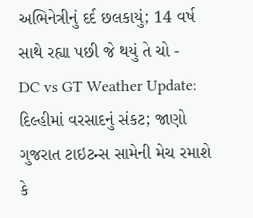અભિનેત્રીનું દર્દ છલકાયું; 14 વર્ષ સાથે રહ્યા પછી જે થયું તે ચો -
DC vs GT Weather Update: દિલ્હીમાં વરસાદનું સંકટ; જાણો ગુજરાત ટાઇટન્સ સામેની મેચ રમાશે કે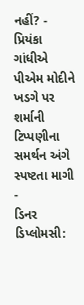નહીં? -
પ્રિયંકા ગાંધીએ પીએમ મોદીને ખડગે પર શર્માની ટિપ્પણીના સમર્થન અંગે સ્પષ્ટતા માગી -
ડિનર ડિપ્લોમસી: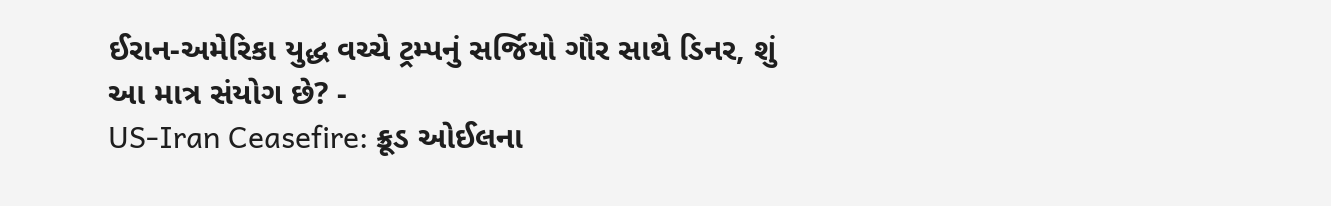ઈરાન-અમેરિકા યુદ્ધ વચ્ચે ટ્રમ્પનું સર્જિયો ગૌર સાથે ડિનર, શું આ માત્ર સંયોગ છે? -
US-Iran Ceasefire: ક્રૂડ ઓઈલના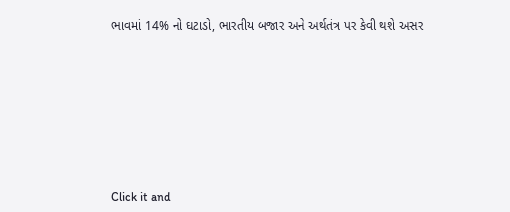ભાવમાં 14% નો ઘટાડો, ભારતીય બજાર અને અર્થતંત્ર પર કેવી થશે અસર









Click it and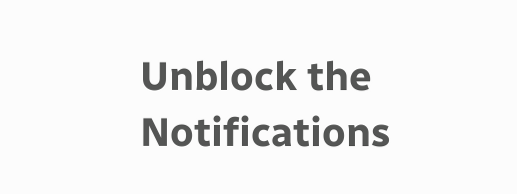Unblock the Notifications